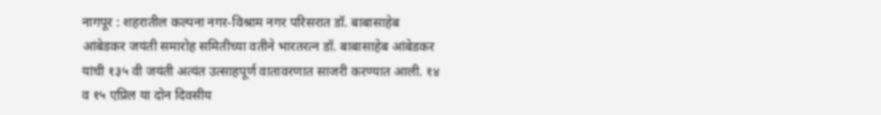नागपूर : शहरातील कल्पना नगर-विश्राम नगर परिसरात डॉ. बाबासाहेब आंबेडकर जयंती समारोह समितीच्या वतीने भारतरत्न डॉ. बाबासाहेब आंबेडकर यांची १३५ वी जयंती अत्यंत उत्साहपूर्ण वातावरणात साजरी करण्यात आली. १४ व १५ एप्रिल या दोन दिवसीय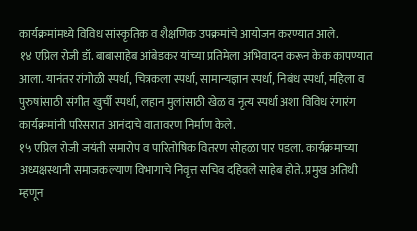कार्यक्रमांमध्ये विविध सांस्कृतिक व शैक्षणिक उपक्रमांचे आयोजन करण्यात आले.
१४ एप्रिल रोजी डॉ. बाबासाहेब आंबेडकर यांच्या प्रतिमेला अभिवादन करून केक कापण्यात आला. यानंतर रांगोळी स्पर्धा, चित्रकला स्पर्धा, सामान्यज्ञान स्पर्धा, निबंध स्पर्धा, महिला व पुरुषांसाठी संगीत खुर्ची स्पर्धा, लहान मुलांसाठी खेळ व नृत्य स्पर्धा अशा विविध रंगारंग कार्यक्रमांनी परिसरात आनंदाचे वातावरण निर्माण केले.
१५ एप्रिल रोजी जयंती समारोप व पारितोषिक वितरण सोहळा पार पडला. कार्यक्रमाच्या अध्यक्षस्थानी समाजकल्याण विभागाचे निवृत्त सचिव दहिवले साहेब होते. प्रमुख अतिथी म्हणून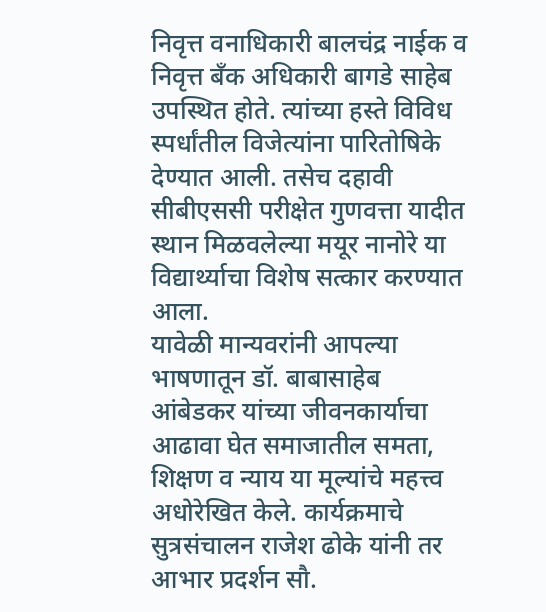निवृत्त वनाधिकारी बालचंद्र नाईक व निवृत्त बँक अधिकारी बागडे साहेब उपस्थित होते. त्यांच्या हस्ते विविध स्पर्धांतील विजेत्यांना पारितोषिके देण्यात आली. तसेच दहावी सीबीएससी परीक्षेत गुणवत्ता यादीत स्थान मिळवलेल्या मयूर नानोरे या विद्यार्थ्याचा विशेष सत्कार करण्यात आला.
यावेळी मान्यवरांनी आपल्या भाषणातून डॉ. बाबासाहेब आंबेडकर यांच्या जीवनकार्याचा आढावा घेत समाजातील समता, शिक्षण व न्याय या मूल्यांचे महत्त्व अधोरेखित केले. कार्यक्रमाचे सुत्रसंचालन राजेश ढोके यांनी तर आभार प्रदर्शन सौ.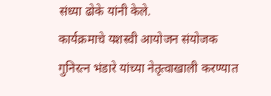संध्या ढोके यांनी केले.
कार्यक्रमाचे यशस्वी आयोजन संयोजक गुनिरत्न भंडारे यांच्या नेतृत्वाखाली करण्यात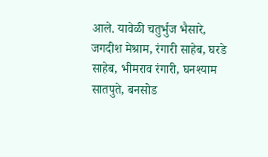आले. यावेळी चतुर्भुज भैसारे, जगदीश मेश्राम, रंगारी साहेब, घरडे साहेब, भीमराव रंगारी, घनश्याम सातपुते, बनसोड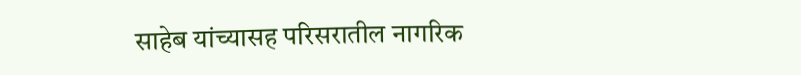साहेब यांच्यासह परिसरातील नागरिक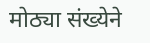मोठ्या संख्येने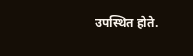उपस्थित होते.